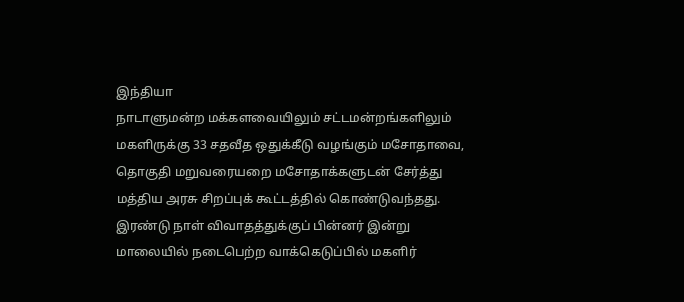இந்தியா
நாடாளுமன்ற மக்களவையிலும் சட்டமன்றங்களிலும் மகளிருக்கு 33 சதவீத ஒதுக்கீடு வழங்கும் மசோதாவை, தொகுதி மறுவரையறை மசோதாக்களுடன் சேர்த்து மத்திய அரசு சிறப்புக் கூட்டத்தில் கொண்டுவந்தது.
இரண்டு நாள் விவாதத்துக்குப் பின்னர் இன்று மாலையில் நடைபெற்ற வாக்கெடுப்பில் மகளிர்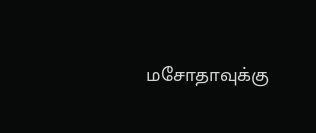மசோதாவுக்கு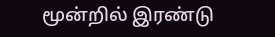மூன்றில் இரண்டு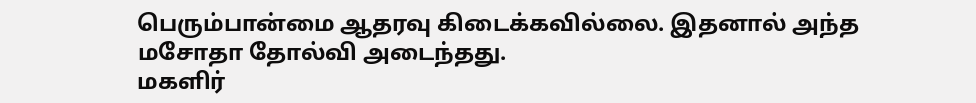பெரும்பான்மை ஆதரவு கிடைக்கவில்லை. இதனால் அந்த மசோதா தோல்வி அடைந்தது.
மகளிர்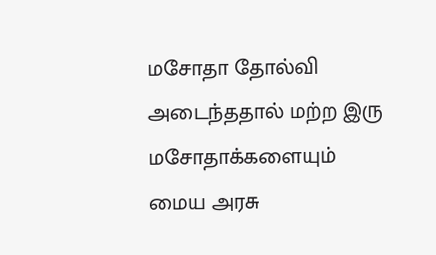மசோதா தோல்வி அடைந்ததால் மற்ற இரு மசோதாக்களையும் மைய அரசு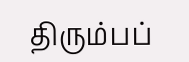திரும்பப்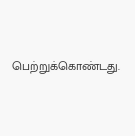பெற்றுக்கொண்டது.